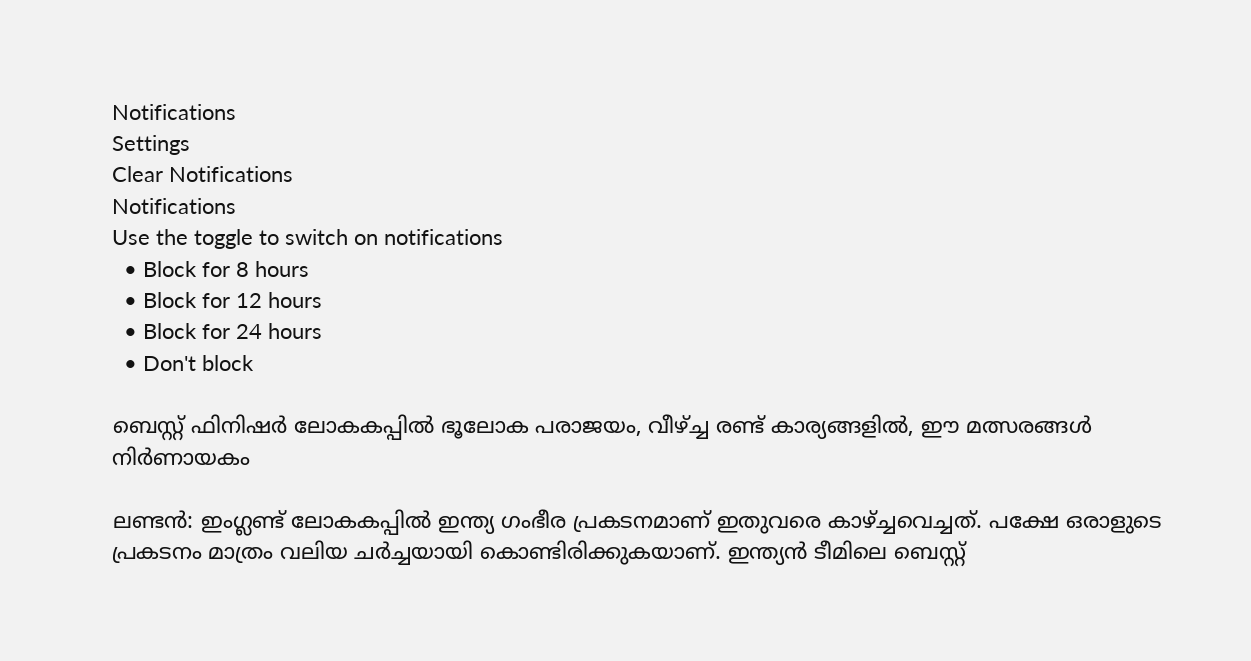Notifications
Settings
Clear Notifications
Notifications
Use the toggle to switch on notifications
  • Block for 8 hours
  • Block for 12 hours
  • Block for 24 hours
  • Don't block

ബെസ്റ്റ് ഫിനിഷര്‍ ലോകകപ്പില്‍ ഭൂലോക പരാജയം, വീഴ്ച്ച രണ്ട് കാര്യങ്ങളില്‍, ഈ മത്സരങ്ങള്‍ നിര്‍ണായകം

ലണ്ടന്‍: ഇംഗ്ലണ്ട് ലോകകപ്പില്‍ ഇന്ത്യ ഗംഭീര പ്രകടനമാണ് ഇതുവരെ കാഴ്ച്ചവെച്ചത്. പക്ഷേ ഒരാളുടെ പ്രകടനം മാത്രം വലിയ ചര്‍ച്ചയായി കൊണ്ടിരിക്കുകയാണ്. ഇന്ത്യന്‍ ടീമിലെ ബെസ്റ്റ്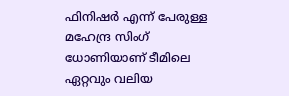ഫിനിഷര്‍ എന്ന് പേരുള്ള മഹേന്ദ്ര സിംഗ് ധോണിയാണ് ടീമിലെ ഏറ്റവും വലിയ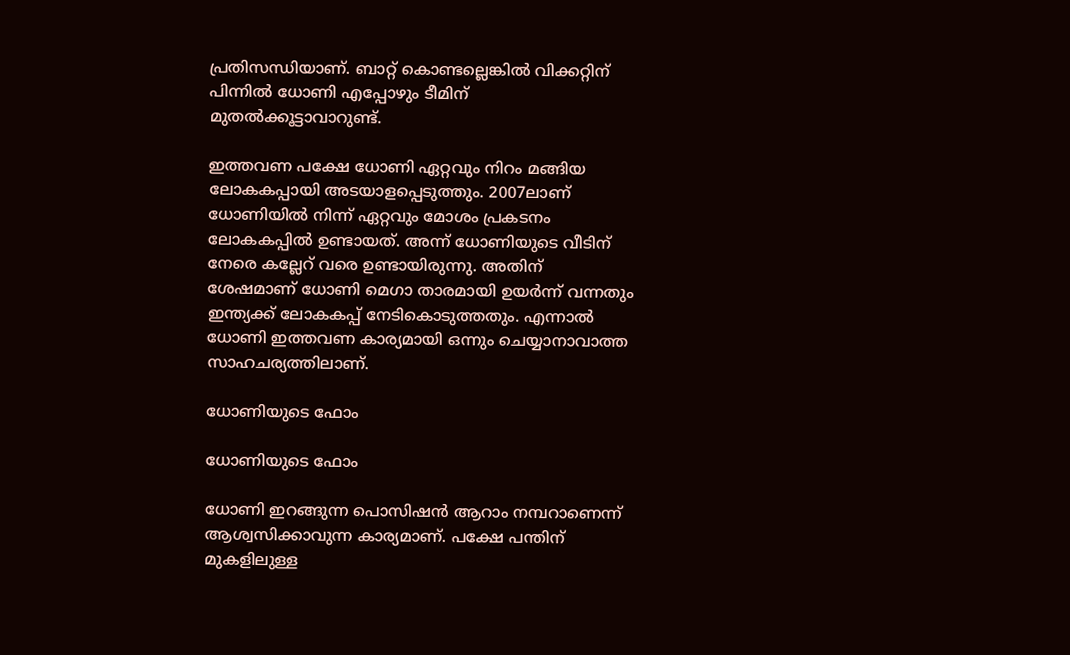പ്രതിസന്ധിയാണ്. ബാറ്റ് കൊണ്ടല്ലെങ്കില്‍ വിക്കറ്റിന് പിന്നില്‍ ധോണി എപ്പോഴും ടീമിന് മുതല്‍ക്കൂട്ടാവാറുണ്ട്.

ഇത്തവണ പക്ഷേ ധോണി ഏറ്റവും നിറം മങ്ങിയ ലോകകപ്പായി അടയാളപ്പെടുത്തും. 2007ലാണ് ധോണിയില്‍ നിന്ന് ഏറ്റവും മോശം പ്രകടനം ലോകകപ്പില്‍ ഉണ്ടായത്. അന്ന് ധോണിയുടെ വീടിന് നേരെ കല്ലേറ് വരെ ഉണ്ടായിരുന്നു. അതിന് ശേഷമാണ് ധോണി മെഗാ താരമായി ഉയര്‍ന്ന് വന്നതും ഇന്ത്യക്ക് ലോകകപ്പ് നേടികൊടുത്തതും. എന്നാല്‍ ധോണി ഇത്തവണ കാര്യമായി ഒന്നും ചെയ്യാനാവാത്ത സാഹചര്യത്തിലാണ്.

ധോണിയുടെ ഫോം

ധോണിയുടെ ഫോം

ധോണി ഇറങ്ങുന്ന പൊസിഷന്‍ ആറാം നമ്പറാണെന്ന് ആശ്വസിക്കാവുന്ന കാര്യമാണ്. പക്ഷേ പന്തിന് മുകളിലുള്ള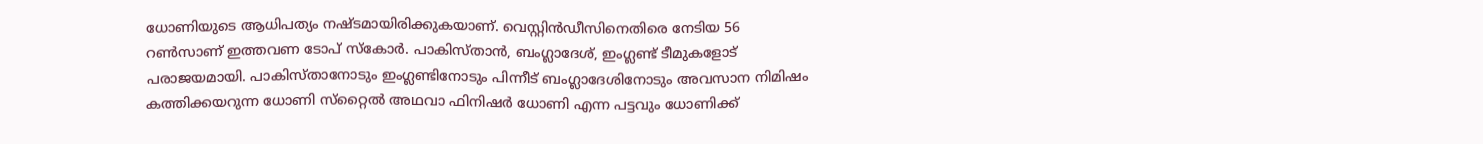ധോണിയുടെ ആധിപത്യം നഷ്ടമായിരിക്കുകയാണ്. വെസ്റ്റിന്‍ഡീസിനെതിരെ നേടിയ 56 റണ്‍സാണ് ഇത്തവണ ടോപ് സ്‌കോര്‍. പാകിസ്താന്‍, ബംഗ്ലാദേശ്, ഇംഗ്ലണ്ട് ടീമുകളോട് പരാജയമായി. പാകിസ്താനോടും ഇംഗ്ലണ്ടിനോടും പിന്നീട് ബംഗ്ലാദേശിനോടും അവസാന നിമിഷം കത്തിക്കയറുന്ന ധോണി സ്‌റ്റൈല്‍ അഥവാ ഫിനിഷര്‍ ധോണി എന്ന പട്ടവും ധോണിക്ക്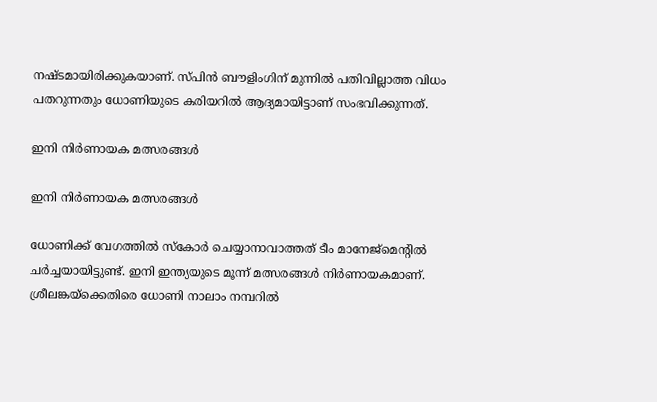നഷ്ടമായിരിക്കുകയാണ്. സ്പിന്‍ ബൗളിംഗിന് മുന്നില്‍ പതിവില്ലാത്ത വിധം പതറുന്നതും ധോണിയുടെ കരിയറില്‍ ആദ്യമായിട്ടാണ് സംഭവിക്കുന്നത്.

ഇനി നിര്‍ണായക മത്സരങ്ങള്‍

ഇനി നിര്‍ണായക മത്സരങ്ങള്‍

ധോണിക്ക് വേഗത്തില്‍ സ്‌കോര്‍ ചെയ്യാനാവാത്തത് ടീം മാനേജ്‌മെന്റില്‍ ചര്‍ച്ചയായിട്ടുണ്ട്. ഇനി ഇന്ത്യയുടെ മൂന്ന് മത്സരങ്ങള്‍ നിര്‍ണായകമാണ്. ശ്രീലങ്കയ്‌ക്കെതിരെ ധോണി നാലാം നമ്പറില്‍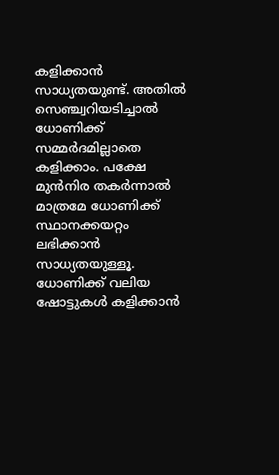കളിക്കാന്‍ സാധ്യതയുണ്ട്. അതില്‍ സെഞ്ച്വറിയടിച്ചാല്‍ ധോണിക്ക് സമ്മര്‍ദമില്ലാതെ കളിക്കാം. പക്ഷേ മുന്‍നിര തകര്‍ന്നാല്‍ മാത്രമേ ധോണിക്ക് സ്ഥാനക്കയറ്റം ലഭിക്കാന്‍ സാധ്യതയുള്ളൂ. ധോണിക്ക് വലിയ ഷോട്ടുകള്‍ കളിക്കാന്‍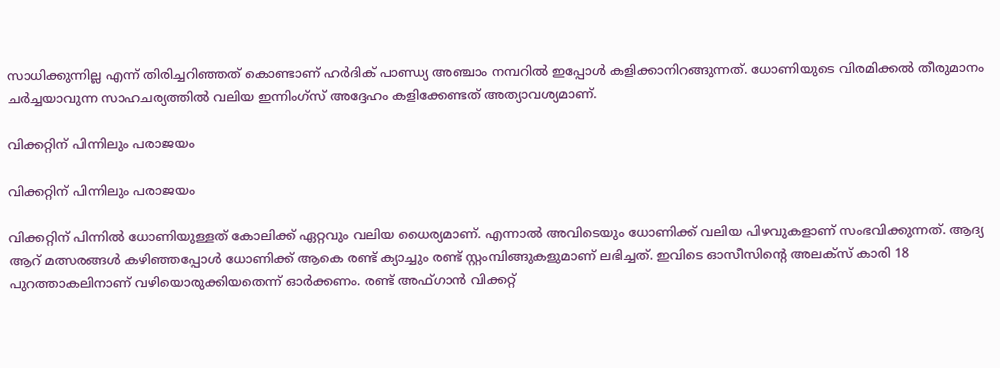സാധിക്കുന്നില്ല എന്ന് തിരിച്ചറിഞ്ഞത് കൊണ്ടാണ് ഹര്‍ദിക് പാണ്ഡ്യ അഞ്ചാം നമ്പറില്‍ ഇപ്പോള്‍ കളിക്കാനിറങ്ങുന്നത്. ധോണിയുടെ വിരമിക്കല്‍ തീരുമാനം ചര്‍ച്ചയാവുന്ന സാഹചര്യത്തില്‍ വലിയ ഇന്നിംഗ്‌സ് അദ്ദേഹം കളിക്കേണ്ടത് അത്യാവശ്യമാണ്.

വിക്കറ്റിന് പിന്നിലും പരാജയം

വിക്കറ്റിന് പിന്നിലും പരാജയം

വിക്കറ്റിന് പിന്നില്‍ ധോണിയുള്ളത് കോലിക്ക് ഏറ്റവും വലിയ ധൈര്യമാണ്. എന്നാല്‍ അവിടെയും ധോണിക്ക് വലിയ പിഴവുകളാണ് സംഭവിക്കുന്നത്. ആദ്യ ആറ് മത്സരങ്ങള്‍ കഴിഞ്ഞപ്പോള്‍ ധോണിക്ക് ആകെ രണ്ട് ക്യാച്ചും രണ്ട് സ്റ്റംമ്പിങ്ങുകളുമാണ് ലഭിച്ചത്. ഇവിടെ ഓസീസിന്റെ അലക്‌സ് കാരി 18 പുറത്താകലിനാണ് വഴിയൊരുക്കിയതെന്ന് ഓര്‍ക്കണം. രണ്ട് അഫ്ഗാന്‍ വിക്കറ്റ്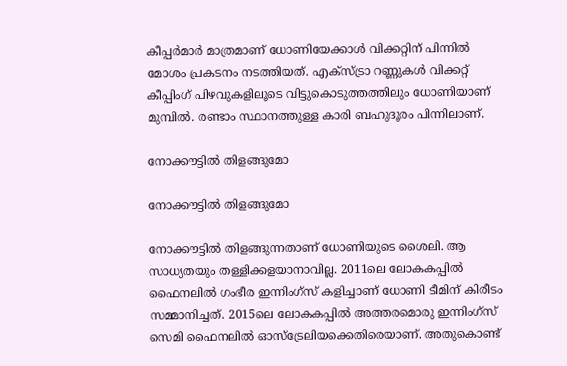കീപ്പര്‍മാര്‍ മാത്രമാണ് ധോണിയേക്കാള്‍ വിക്കറ്റിന് പിന്നില്‍ മോശം പ്രകടനം നടത്തിയത്. എക്‌സ്ട്രാ റണ്ണുകള്‍ വിക്കറ്റ് കീപ്പിംഗ് പിഴവുകളിലൂടെ വിട്ടുകൊടുത്തത്തിലും ധോണിയാണ് മുമ്പില്‍. രണ്ടാം സ്ഥാനത്തുള്ള കാരി ബഹുദൂരം പിന്നിലാണ്.

നോക്കൗട്ടില്‍ തിളങ്ങുമോ

നോക്കൗട്ടില്‍ തിളങ്ങുമോ

നോക്കൗട്ടില്‍ തിളങ്ങുന്നതാണ് ധോണിയുടെ ശൈലി. ആ സാധ്യതയും തള്ളിക്കളയാനാവില്ല. 2011ലെ ലോകകപ്പില്‍ ഫൈനലില്‍ ഗംഭീര ഇന്നിംഗ്‌സ് കളിച്ചാണ് ധോണി ടീമിന് കിരീടം സമ്മാനിച്ചത്. 2015ലെ ലോകകപ്പില്‍ അത്തരമൊരു ഇന്നിംഗ്‌സ് സെമി ഫൈനലില്‍ ഓസ്‌ട്രേലിയക്കെതിരെയാണ്. അതുകൊണ്ട്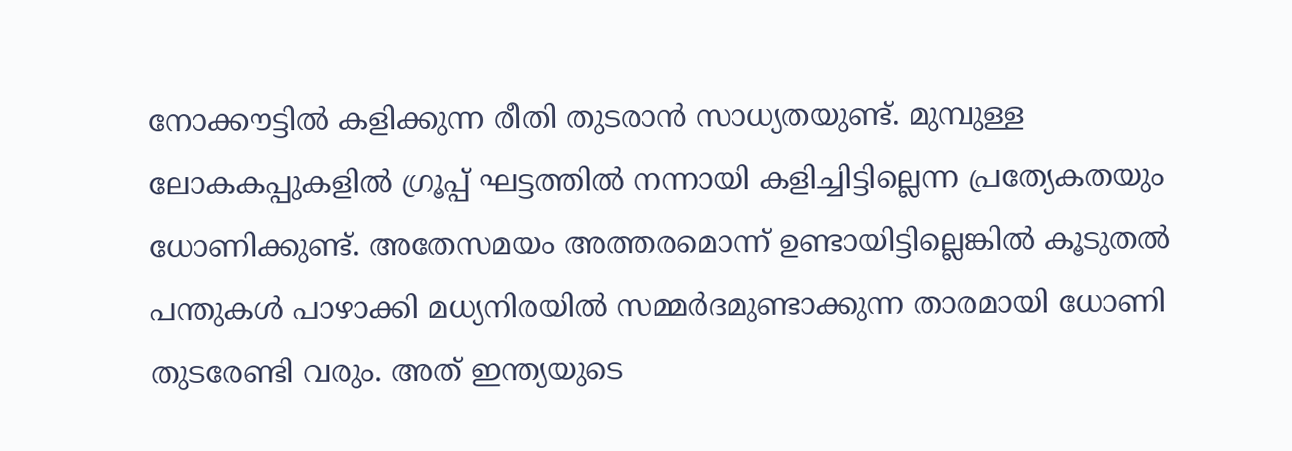നോക്കൗട്ടില്‍ കളിക്കുന്ന രീതി തുടരാന്‍ സാധ്യതയുണ്ട്. മുമ്പുള്ള ലോകകപ്പുകളില്‍ ഗ്രൂപ്പ് ഘട്ടത്തില്‍ നന്നായി കളിച്ചിട്ടില്ലെന്ന പ്രത്യേകതയും ധോണിക്കുണ്ട്. അതേസമയം അത്തരമൊന്ന് ഉണ്ടായിട്ടില്ലെങ്കില്‍ കൂടുതല്‍ പന്തുകള്‍ പാഴാക്കി മധ്യനിരയില്‍ സമ്മര്‍ദമുണ്ടാക്കുന്ന താരമായി ധോണി തുടരേണ്ടി വരും. അത് ഇന്ത്യയുടെ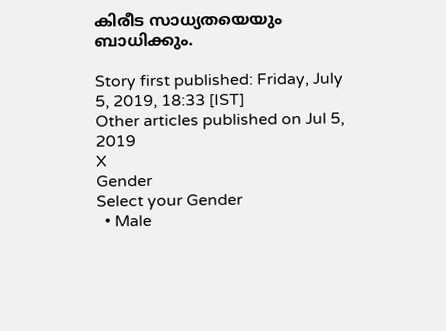കിരീട സാധ്യതയെയും ബാധിക്കും.

Story first published: Friday, July 5, 2019, 18:33 [IST]
Other articles published on Jul 5, 2019
X
Gender
Select your Gender
  • Male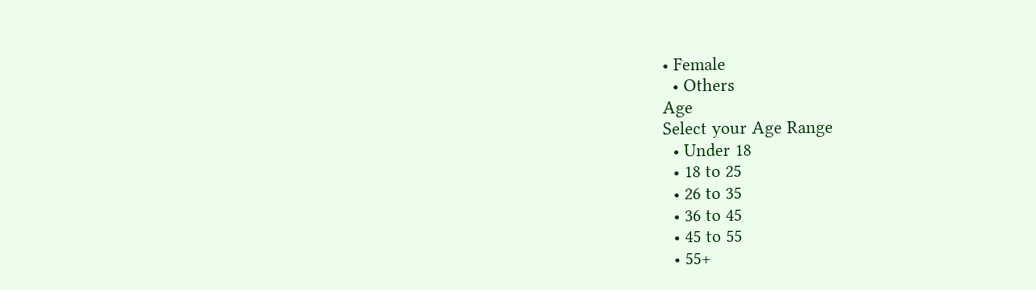• Female
  • Others
Age
Select your Age Range
  • Under 18
  • 18 to 25
  • 26 to 35
  • 36 to 45
  • 45 to 55
  • 55+